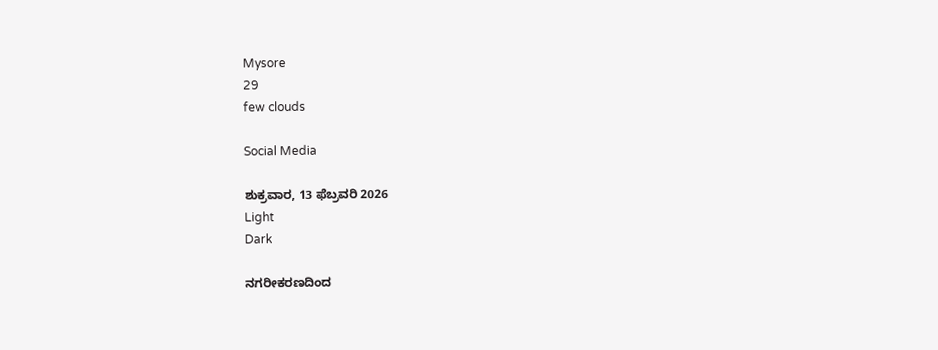Mysore
29
few clouds

Social Media

ಶುಕ್ರವಾರ, 13 ಫೆಬ್ರವರಿ 2026
Light
Dark

ನಗರೀಕರಣದಿಂದ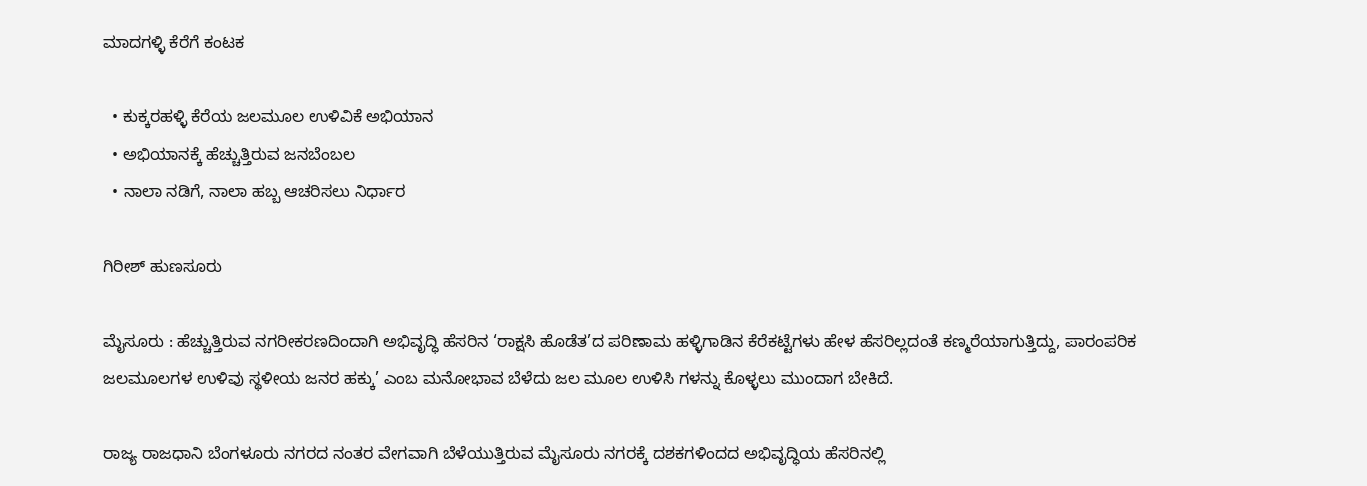ಮಾದಗಳ್ಳಿ ಕೆರೆಗೆ ಕಂಟಕ

  • ಕುಕ್ಕರಹಳ್ಳಿ ಕೆರೆಯ ಜಲಮೂಲ ಉಳಿವಿಕೆ ಅಭಿಯಾನ
  • ಅಭಿಯಾನಕ್ಕೆ ಹೆಚ್ಚುತ್ತಿರುವ ಜನಬೆಂಬಲ
  • ನಾಲಾ ನಡಿಗೆ, ನಾಲಾ ಹಬ್ಬ ಆಚರಿಸಲು ನಿರ್ಧಾರ

ಗಿರೀಶ್‌ ಹುಣಸೂರು

ಮೈಸೂರು : ಹೆಚ್ಚುತ್ತಿರುವ ನಗರೀಕರಣದಿಂದಾಗಿ ಅಭಿವೃದ್ಧಿ ಹೆಸರಿನ ‘ರಾಕ್ಷಸಿ ಹೊಡೆತ’ದ ಪರಿಣಾಮ ಹಳ್ಳಿಗಾಡಿನ ಕೆರೆಕಟ್ಟೆಗಳು ಹೇಳ ಹೆಸರಿಲ್ಲದಂತೆ ಕಣ್ಮರೆಯಾಗುತ್ತಿದ್ದು, ಪಾರಂಪರಿಕ ಜಲಮೂಲಗಳ ಉಳಿವು ಸ್ಥಳೀಯ ಜನರ ಹಕ್ಕು’ ಎಂಬ ಮನೋಭಾವ ಬೆಳೆದು ಜಲ ಮೂಲ ಉಳಿಸಿ ಗಳನ್ನು ಕೊಳ್ಳಲು ಮುಂದಾಗ ಬೇಕಿದೆ.

ರಾಜ್ಯ ರಾಜಧಾನಿ ಬೆಂಗಳೂರು ನಗರದ ನಂತರ ವೇಗವಾಗಿ ಬೆಳೆಯುತ್ತಿರುವ ಮೈಸೂರು ನಗರಕ್ಕೆ ದಶಕಗಳಿಂದದ ಅಭಿವೃದ್ಧಿಯ ಹೆಸರಿನಲ್ಲಿ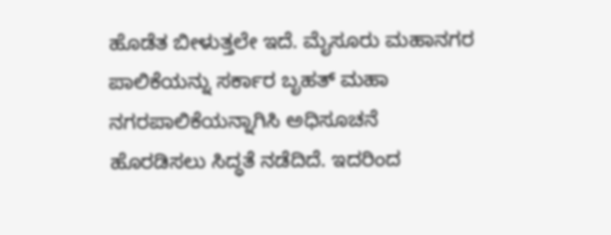ಹೊಡೆತ ಬೀಳುತ್ತಲೇ ಇದೆ. ಮೈಸೂರು ಮಹಾನಗರ ಪಾಲಿಕೆಯನ್ನು ಸರ್ಕಾರ ಬೃಹತ್ ಮಹಾ ನಗರಪಾಲಿಕೆಯನ್ನಾಗಿಸಿ ಅಧಿಸೂಚನೆ ಹೊರಡಿಸಲು ಸಿದ್ಧತೆ ನಡೆದಿದೆ. ಇದರಿಂದ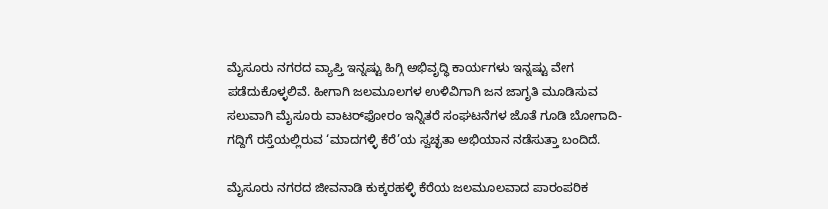ಮೈಸೂರು ನಗರದ ವ್ಯಾಪ್ತಿ ಇನ್ನಷ್ಟು ಹಿಗ್ಗಿ ಅಭಿವೃದ್ಧಿ ಕಾರ್ಯಗಳು ಇನ್ನಷ್ಟು ವೇಗ ಪಡೆದುಕೊಳ್ಳಲಿವೆ. ಹೀಗಾಗಿ ಜಲಮೂಲಗಳ ಉಳಿವಿಗಾಗಿ ಜನ ಜಾಗೃತಿ ಮೂಡಿಸುವ ಸಲುವಾಗಿ ಮೈಸೂರು ವಾಟರ್‌ಫೋರಂ ಇನ್ನಿತರೆ ಸಂಘಟನೆಗಳ ಜೊತೆ ಗೂಡಿ ಬೋಗಾದಿ-ಗದ್ದಿಗೆ ರಸ್ತೆಯಲ್ಲಿರುವ ‘ಮಾದಗಳ್ಳಿ ಕೆರೆ’ಯ ಸ್ವಚ್ಛತಾ ಅಭಿಯಾನ ನಡೆಸುತ್ತಾ ಬಂದಿದೆ.

ಮೈಸೂರು ನಗರದ ಜೀವನಾಡಿ ಕುಕ್ಕರಹಳ್ಳಿ ಕೆರೆಯ ಜಲಮೂಲವಾದ ಪಾರಂಪರಿಕ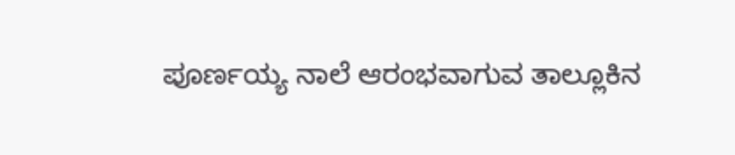ಪೂರ್ಣಯ್ಯ ನಾಲೆ ಆರಂಭವಾಗುವ ತಾಲ್ಲೂಕಿನ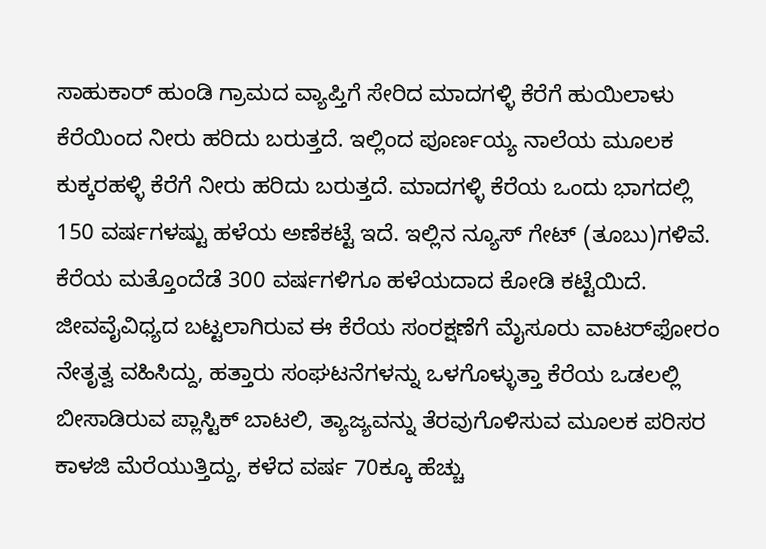ಸಾಹುಕಾರ್ ಹುಂಡಿ ಗ್ರಾಮದ ವ್ಯಾಪ್ತಿಗೆ ಸೇರಿದ ಮಾದಗಳ್ಳಿ ಕೆರೆಗೆ ಹುಯಿಲಾಳು ಕೆರೆಯಿಂದ ನೀರು ಹರಿದು ಬರುತ್ತದೆ. ಇಲ್ಲಿಂದ ಪೂರ್ಣಯ್ಯ ನಾಲೆಯ ಮೂಲಕ ಕುಕ್ಕರಹಳ್ಳಿ ಕೆರೆಗೆ ನೀರು ಹರಿದು ಬರುತ್ತದೆ. ಮಾದಗಳ್ಳಿ ಕೆರೆಯ ಒಂದು ಭಾಗದಲ್ಲಿ 150 ವರ್ಷಗಳಷ್ಟು ಹಳೆಯ ಅಣೆಕಟ್ಟೆ ಇದೆ. ಇಲ್ಲಿನ ನ್ಯೂಸ್‌ ಗೇಟ್ (ತೂಬು)ಗಳಿವೆ. ಕೆರೆಯ ಮತ್ತೊಂದೆಡೆ 300 ವರ್ಷಗಳಿಗೂ ಹಳೆಯದಾದ ಕೋಡಿ ಕಟ್ಟೆಯಿದೆ. ಜೀವವೈವಿಧ್ಯದ ಬಟ್ಟಲಾಗಿರುವ ಈ ಕೆರೆಯ ಸಂರಕ್ಷಣೆಗೆ ಮೈಸೂರು ವಾಟರ್‌ಫೋರಂ ನೇತೃತ್ವ ವಹಿಸಿದ್ದು, ಹತ್ತಾರು ಸಂಘಟನೆಗಳನ್ನು ಒಳಗೊಳ್ಳುತ್ತಾ ಕೆರೆಯ ಒಡಲಲ್ಲಿ ಬೀಸಾಡಿರುವ ಪ್ಲಾಸ್ಟಿಕ್ ಬಾಟಲಿ, ತ್ಯಾಜ್ಯವನ್ನು ತೆರವುಗೊಳಿಸುವ ಮೂಲಕ ಪರಿಸರ ಕಾಳಜಿ ಮೆರೆಯುತ್ತಿದ್ದು, ಕಳೆದ ವರ್ಷ 70ಕ್ಕೂ ಹೆಚ್ಚು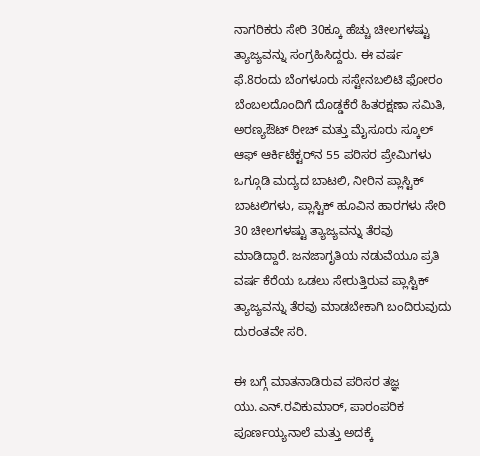ನಾಗರಿಕರು ಸೇರಿ 30ಕ್ಕೂ ಹೆಚ್ಚು ಚೀಲಗಳಷ್ಟು ತ್ಯಾಜ್ಯವನ್ನು ಸಂಗ್ರಹಿಸಿದ್ದರು. ಈ ವರ್ಷ ಫೆ.8ರಂದು ಬೆಂಗಳೂರು ಸಸ್ಟೇನಬಲಿಟಿ ಫೋರಂ ಬೆಂಬಲದೊಂದಿಗೆ ದೊಡ್ಡಕೆರೆ ಹಿತರಕ್ಷಣಾ ಸಮಿತಿ, ಅರಣ್ಯಔಟ್‌ ರೀಚ್ ಮತ್ತು ಮೈಸೂರು ಸ್ಕೂಲ್ ಆಫ್ ಆರ್ಕಿಟೆಕ್ಟರ್‌ನ 55 ಪರಿಸರ ಪ್ರೇಮಿಗಳು ಒಗ್ಗೂಡಿ ಮದ್ಯದ ಬಾಟಲಿ, ನೀರಿನ ಪ್ಲಾಸ್ಟಿಕ್ ಬಾಟಲಿಗಳು, ಪ್ಲಾಸ್ಟಿಕ್ ಹೂವಿನ ಹಾರಗಳು ಸೇರಿ 30 ಚೀಲಗಳಷ್ಟು ತ್ಯಾಜ್ಯವನ್ನು ತೆರವು ಮಾಡಿದ್ದಾರೆ. ಜನಜಾಗೃತಿಯ ನಡುವೆಯೂ ಪ್ರತಿ ವರ್ಷ ಕೆರೆಯ ಒಡಲು ಸೇರುತ್ತಿರುವ ಪ್ಲಾಸ್ಟಿಕ್ ತ್ಯಾಜ್ಯವನ್ನು ತೆರವು ಮಾಡಬೇಕಾಗಿ ಬಂದಿರುವುದು ದುರಂತವೇ ಸರಿ.

ಈ ಬಗ್ಗೆ ಮಾತನಾಡಿರುವ ಪರಿಸರ ತಜ್ಞ ಯು.ಎನ್.ರವಿಕುಮಾರ್, ಪಾರಂಪರಿಕ ಪೂರ್ಣಯ್ಯನಾಲೆ ಮತ್ತು ಅದಕ್ಕೆ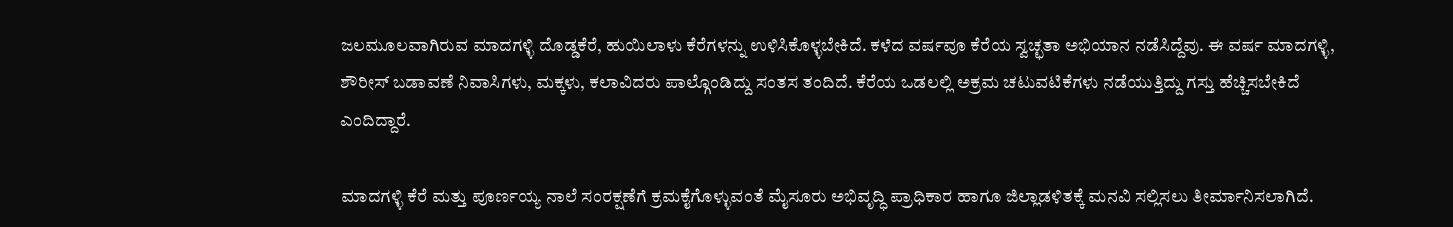ಜಲಮೂಲವಾಗಿರುವ ಮಾದಗಳ್ಳಿ ದೊಡ್ಡಕೆರೆ, ಹುಯಿಲಾಳು ಕೆರೆಗಳನ್ನು ಉಳಿಸಿಕೊಳ್ಳಬೇಕಿದೆ. ಕಳೆದ ವರ್ಷವೂ ಕೆರೆಯ ಸ್ವಚ್ಛತಾ ಅಭಿಯಾನ ನಡೆಸಿದ್ದೆವು. ಈ ವರ್ಷ ಮಾದಗಳ್ಳಿ, ಶೌರೀಸ್ ಬಡಾವಣೆ ನಿವಾಸಿಗಳು, ಮಕ್ಕಳು, ಕಲಾವಿದರು ಪಾಲ್ಗೊಂಡಿದ್ದು ಸಂತಸ ತಂದಿದೆ. ಕೆರೆಯ ಒಡಲಲ್ಲಿ ಅಕ್ರಮ ಚಟುವಟಿಕೆಗಳು ನಡೆಯುತ್ತಿದ್ದು ಗಸ್ತು ಹೆಚ್ಚಿಸಬೇಕಿದೆ ಎಂದಿದ್ದಾರೆ.

ಮಾದಗಳ್ಳಿ ಕೆರೆ ಮತ್ತು ಪೂರ್ಣಯ್ಯ ನಾಲೆ ಸಂರಕ್ಷಣೆಗೆ ಕ್ರಮಕೈಗೊಳ್ಳುವಂತೆ ಮೈಸೂರು ಅಭಿವೃದ್ಧಿ ಪ್ರಾಧಿಕಾರ ಹಾಗೂ ಜಿಲ್ಲಾಡಳಿತಕ್ಕೆ ಮನವಿ ಸಲ್ಲಿಸಲು ತೀರ್ಮಾನಿಸಲಾಗಿದೆ.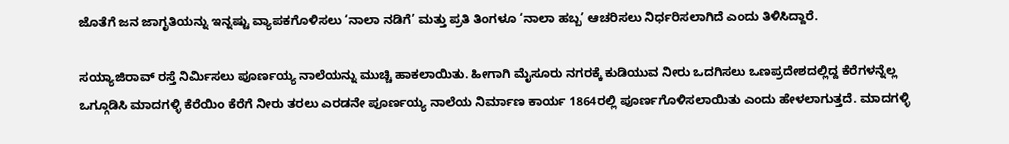ಜೊತೆಗೆ ಜನ ಜಾಗೃತಿಯನ್ನು ಇನ್ನಷ್ಟು ವ್ಯಾಪಕಗೊಳಿಸಲು ‘ನಾಲಾ ನಡಿಗೆ’ ಮತ್ತು ಪ್ರತಿ ತಿಂಗಳೂ ‘ನಾಲಾ ಹಬ್ಬ’ ಆಚರಿಸಲು ನಿರ್ಧರಿಸಲಾಗಿದೆ ಎಂದು ತಿಳಿಸಿದ್ದಾರೆ.

ಸಯ್ಯಾಜಿರಾವ್ ರಸ್ತೆ ನಿರ್ಮಿಸಲು ಪೂರ್ಣಯ್ಯ ನಾಲೆಯನ್ನು ಮುಚ್ಚಿ ಹಾಕಲಾಯಿತು. ಹೀಗಾಗಿ ಮೈಸೂರು ನಗರಕ್ಕೆ ಕುಡಿಯುವ ನೀರು ಒದಗಿಸಲು ಒಣಪ್ರದೇಶದಲ್ಲಿದ್ದ ಕೆರೆಗಳನ್ನೆಲ್ಲ ಒಗ್ಗೂಡಿಸಿ ಮಾದಗಳ್ಳಿ ಕೆರೆಯಿಂ ಕೆರೆಗೆ ನೀರು ತರಲು ಎರಡನೇ ಪೂರ್ಣಯ್ಯ ನಾಲೆಯ ನಿರ್ಮಾಣ ಕಾರ್ಯ 1864ರಲ್ಲಿ ಪೂರ್ಣಗೊಳಿಸಲಾಯಿತು ಎಂದು ಹೇಳಲಾಗುತ್ತದೆ. ಮಾದಗಳ್ಳಿ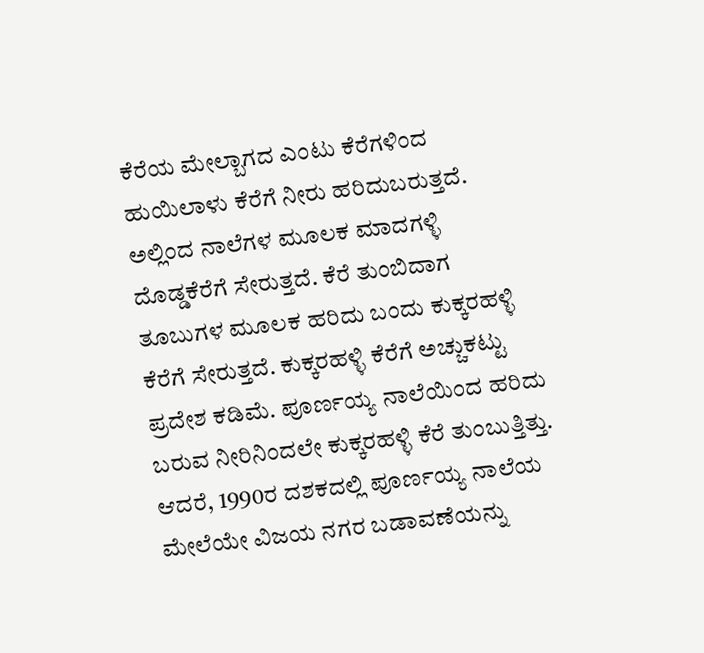ಕೆರೆಯ ಮೇಲ್ಬಾಗದ ಎಂಟು ಕೆರೆಗಳಿಂದ ಹುಯಿಲಾಳು ಕೆರೆಗೆ ನೀರು ಹರಿದುಬರುತ್ತದೆ. ಅಲ್ಲಿಂದ ನಾಲೆಗಳ ಮೂಲಕ ಮಾದಗಳ್ಳಿ ದೊಡ್ಡಕೆರೆಗೆ ಸೇರುತ್ತದೆ. ಕೆರೆ ತುಂಬಿದಾಗ ತೂಬುಗಳ ಮೂಲಕ ಹರಿದು ಬಂದು ಕುಕ್ಕರಹಳ್ಳಿ ಕೆರೆಗೆ ಸೇರುತ್ತದೆ. ಕುಕ್ಕರಹಳ್ಳಿ ಕೆರೆಗೆ ಅಚ್ಚುಕಟ್ಟು ಪ್ರದೇಶ ಕಡಿಮೆ. ಪೂರ್ಣಯ್ಯ ನಾಲೆಯಿಂದ ಹರಿದು ಬರುವ ನೀರಿನಿಂದಲೇ ಕುಕ್ಕರಹಳ್ಳಿ ಕೆರೆ ತುಂಬುತ್ತಿತ್ತು. ಆದರೆ, 1990ರ ದಶಕದಲ್ಲಿ ಪೂರ್ಣಯ್ಯ ನಾಲೆಯ ಮೇಲೆಯೇ ವಿಜಯ ನಗರ ಬಡಾವಣೆಯನ್ನು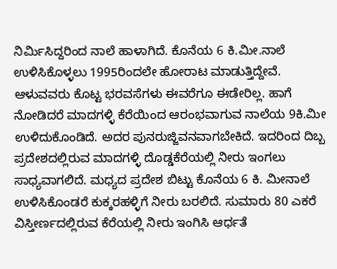ನಿರ್ಮಿಸಿದ್ದರಿಂದ ನಾಲೆ ಹಾಳಾಗಿದೆ. ಕೊನೆಯ 6 ಕಿ.ಮೀ.ನಾಲೆ ಉಳಿಸಿಕೊಳ್ಳಲು 1995ರಿಂದಲೇ ಹೋರಾಟ ಮಾಡುತ್ತಿದ್ದೇವೆ. ಆಳುವವರು ಕೊಟ್ಟ ಭರವಸೆಗಳು ಈವರೆಗೂ ಈಡೇರಿಲ್ಲ. ಹಾಗೆ ನೋಡಿದರೆ ಮಾದಗಳ್ಳಿ ಕೆರೆಯಿಂದ ಆರಂಭವಾಗುವ ನಾಲೆಯ 9ಕಿ.ಮೀ ಉಳಿದುಕೊಂಡಿದೆ. ಅದರ ಪುನರುಜ್ಜಿವನವಾಗಬೇಕಿದೆ. ಇದರಿಂದ ದಿಬ್ಬ ಪ್ರದೇಶದಲ್ಲಿರುವ ಮಾದಗಳ್ಳಿ ದೊಡ್ಡಕೆರೆಯಲ್ಲಿ ನೀರು ಇಂಗಲು ಸಾಧ್ಯವಾಗಲಿದೆ. ಮಧ್ಯದ ಪ್ರದೇಶ ಬಿಟ್ಟು ಕೊನೆಯ 6 ಕಿ. ಮೀನಾಲೆ ಉಳಿಸಿಕೊಂಡರೆ ಕುಕ್ಕರಹಳ್ಳಿಗೆ ನೀರು ಬರಲಿದೆ. ಸುಮಾರು 80 ಎಕರೆ ವಿಸ್ತೀರ್ಣದಲ್ಲಿರುವ ಕೆರೆಯಲ್ಲಿ ನೀರು ಇಂಗಿಸಿ ಆರ್ಧತೆ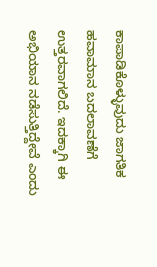ಕಾಪಾಡಿಕೊಳ್ಳುವುದು ಜಾಗತಿಕ ಹವಾಮಾನ ಬದಲಾವಣೆಗೆ ಉತ್ತರವಾಗಲಿದೆ. ಇದಕ್ಕಾಗಿ ಈ ಅಭಿಯಾನ ನಡೆಸುತ್ತಿದ್ದೇವೆ ಎಂದು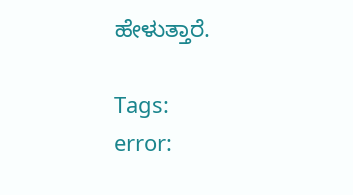ಹೇಳುತ್ತಾರೆ.

Tags:
error: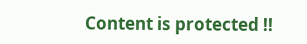Content is protected !!